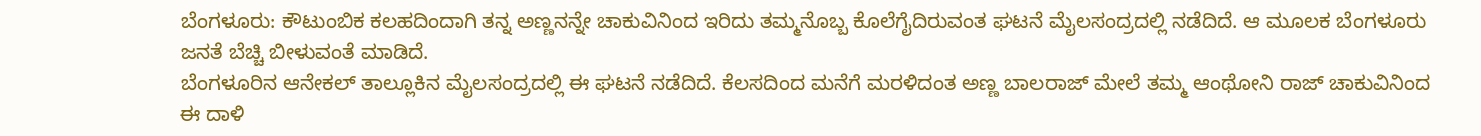ಬೆಂಗಳೂರು: ಕೌಟುಂಬಿಕ ಕಲಹದಿಂದಾಗಿ ತನ್ನ ಅಣ್ಣನನ್ನೇ ಚಾಕುವಿನಿಂದ ಇರಿದು ತಮ್ಮನೊಬ್ಬ ಕೊಲೆಗೈದಿರುವಂತ ಘಟನೆ ಮೈಲಸಂದ್ರದಲ್ಲಿ ನಡೆದಿದೆ. ಆ ಮೂಲಕ ಬೆಂಗಳೂರು ಜನತೆ ಬೆಚ್ಚಿ ಬೀಳುವಂತೆ ಮಾಡಿದೆ.
ಬೆಂಗಳೂರಿನ ಆನೇಕಲ್ ತಾಲ್ಲೂಕಿನ ಮೈಲಸಂದ್ರದಲ್ಲಿ ಈ ಘಟನೆ ನಡೆದಿದೆ. ಕೆಲಸದಿಂದ ಮನೆಗೆ ಮರಳಿದಂತ ಅಣ್ಣ ಬಾಲರಾಜ್ ಮೇಲೆ ತಮ್ಮ ಆಂಥೋನಿ ರಾಜ್ ಚಾಕುವಿನಿಂದ ಈ ದಾಳಿ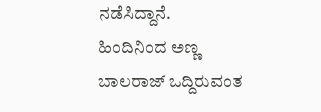ನಡೆಸಿದ್ದಾನೆ.
ಹಿಂದಿನಿಂದ ಅಣ್ಣ ಬಾಲರಾಜ್ ಒದ್ದಿರುವಂತ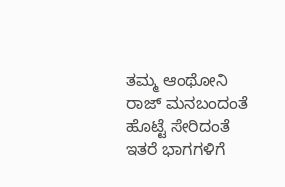ತಮ್ಮ ಆಂಥೋನಿ ರಾಜ್ ಮನಬಂದಂತೆ ಹೊಟ್ಟೆ ಸೇರಿದಂತೆ ಇತರೆ ಭಾಗಗಳಿಗೆ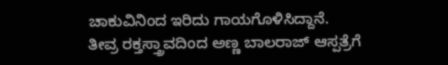ಚಾಕುವಿನಿಂದ ಇರಿದು ಗಾಯಗೊಳಿಸಿದ್ದಾನೆ.
ತೀವ್ರ ರಕ್ತಸ್ತ್ರಾವದಿಂದ ಅಣ್ಣ ಬಾಲರಾಜ್ ಆಸ್ಪತ್ರೆಗೆ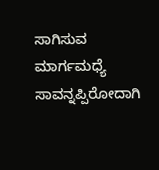ಸಾಗಿಸುವ ಮಾರ್ಗಮಧ್ಯೆ ಸಾವನ್ನಪ್ಪಿರೋದಾಗಿ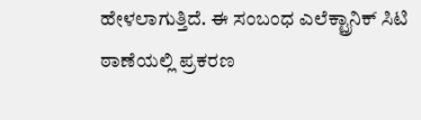ಹೇಳಲಾಗುತ್ತಿದೆ. ಈ ಸಂಬಂಧ ಎಲೆಕ್ಟ್ರಾನಿಕ್ ಸಿಟಿ ಠಾಣೆಯಲ್ಲಿ ಪ್ರಕರಣ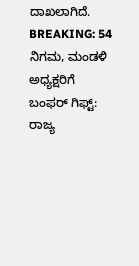ದಾಖಲಾಗಿದೆ.
BREAKING: 54 ನಿಗಮ, ಮಂಡಳಿ ಅಧ್ಯಕ್ಷರಿಗೆ ಬಂಫರ್ ಗಿಫ್ಟ್: ರಾಜ್ಯ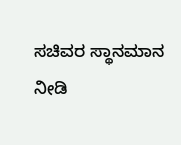ಸಚಿವರ ಸ್ಥಾನಮಾನ ನೀಡಿ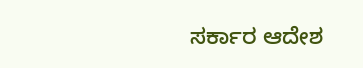ಸರ್ಕಾರ ಆದೇಶ